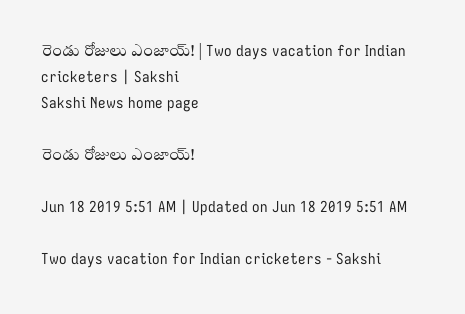రెండు రోజులు ఎంజాయ్‌! | Two days vacation for Indian cricketers | Sakshi
Sakshi News home page

రెండు రోజులు ఎంజాయ్‌!

Jun 18 2019 5:51 AM | Updated on Jun 18 2019 5:51 AM

Two days vacation for Indian cricketers - Sakshi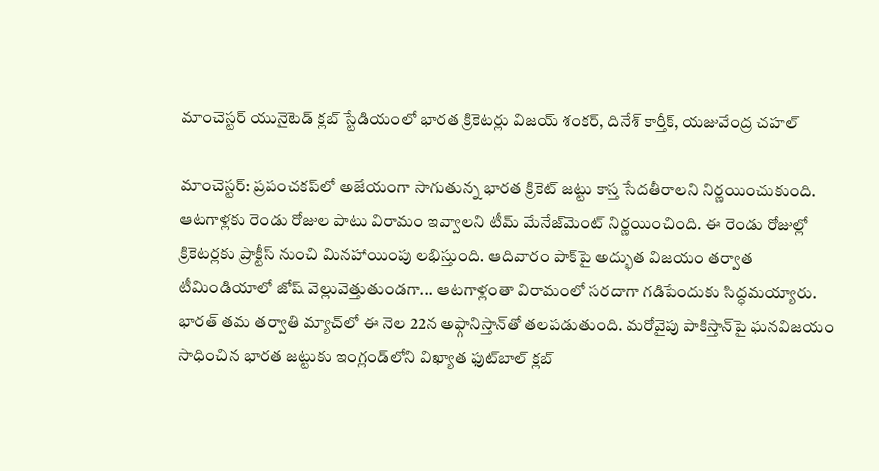మాంచెస్టర్‌ యునైటెడ్‌ క్లబ్‌ స్టేడియంలో భారత క్రికెటర్లు విజయ్‌ శంకర్, దినేశ్‌ కార్తీక్, యజువేంద్ర చహల్‌

మాంచెస్టర్‌: ప్రపంచకప్‌లో అజేయంగా సాగుతున్న భారత క్రికెట్‌ జట్టు కాస్త సేదతీరాలని నిర్ణయించుకుంది. ఆటగాళ్లకు రెండు రోజుల పాటు విరామం ఇవ్వాలని టీమ్‌ మేనేజ్‌మెంట్‌ నిర్ణయించింది. ఈ రెండు రోజుల్లో క్రికెటర్లకు ప్రాక్టీస్‌ నుంచి మినహాయింపు లభిస్తుంది. ఆదివారం పాక్‌పై అద్భుత విజయం తర్వాత టీమిండియాలో జోష్‌ వెల్లువెత్తుతుండగా... ఆటగాళ్లంతా విరామంలో సరదాగా గడిపేందుకు సిద్ధమయ్యారు. భారత్‌ తమ తర్వాతి మ్యాచ్‌లో ఈ నెల 22న అఫ్గానిస్తాన్‌తో తలపడుతుంది. మరోవైపు పాకిస్తాన్‌పై ఘనవిజయం సాధించిన భారత జట్టుకు ఇంగ్లండ్‌లోని విఖ్యాత ఫుట్‌బాల్‌ క్లబ్‌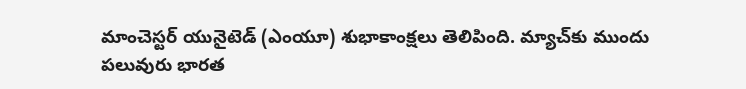మాంచెస్టర్‌ యునైటెడ్‌ (ఎంయూ) శుభాకాంక్షలు తెలిపింది. మ్యాచ్‌కు ముందు పలువురు భారత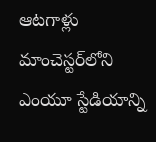ఆటగాళ్లు మాంచెస్టర్‌లోని ఎంయూ స్టేడియాన్ని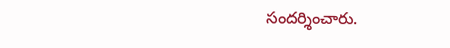సందర్శించారు.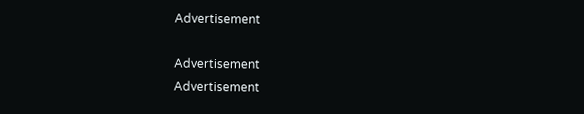Advertisement

Advertisement
Advertisement